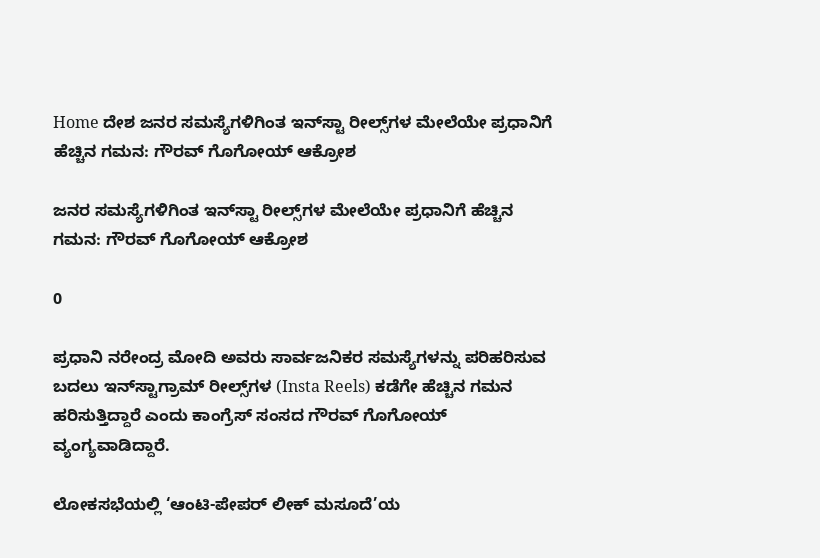Home ದೇಶ ಜನರ ಸಮಸ್ಯೆಗಳಿಗಿಂತ ಇನ್‌ಸ್ಟಾ ರೀಲ್ಸ್‌ಗಳ ಮೇಲೆಯೇ ಪ್ರಧಾನಿಗೆ ಹೆಚ್ಚಿನ ಗಮನ: ಗೌರವ್ ಗೊಗೋಯ್ ಆಕ್ರೋಶ

ಜನರ ಸಮಸ್ಯೆಗಳಿಗಿಂತ ಇನ್‌ಸ್ಟಾ ರೀಲ್ಸ್‌ಗಳ ಮೇಲೆಯೇ ಪ್ರಧಾನಿಗೆ ಹೆಚ್ಚಿನ ಗಮನ: ಗೌರವ್ ಗೊಗೋಯ್ ಆಕ್ರೋಶ

0

ಪ್ರಧಾನಿ ನರೇಂದ್ರ ಮೋದಿ ಅವರು ಸಾರ್ವಜನಿಕರ ಸಮಸ್ಯೆಗಳನ್ನು ಪರಿಹರಿಸುವ ಬದಲು ಇನ್‌ಸ್ಟಾಗ್ರಾಮ್‌ ರೀಲ್ಸ್‌ಗಳ (Insta Reels) ಕಡೆಗೇ ಹೆಚ್ಚಿನ ಗಮನ ಹರಿಸುತ್ತಿದ್ದಾರೆ ಎಂದು ಕಾಂಗ್ರೆಸ್ ಸಂಸದ ಗೌರವ್ ಗೊಗೋಯ್ ವ್ಯಂಗ್ಯವಾಡಿದ್ದಾರೆ.

ಲೋಕಸಭೆಯಲ್ಲಿ ‘ಆಂಟಿ-ಪೇಪರ್ ಲೀಕ್ ಮಸೂದೆ’ಯ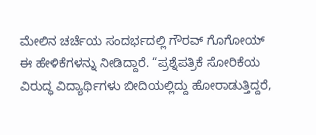ಮೇಲಿನ ಚರ್ಚೆಯ ಸಂದರ್ಭದಲ್ಲಿ ಗೌರವ್ ಗೊಗೋಯ್ ಈ ಹೇಳಿಕೆಗಳನ್ನು ನೀಡಿದ್ದಾರೆ. “ಪ್ರಶ್ನೆಪತ್ರಿಕೆ ಸೋರಿಕೆಯ ವಿರುದ್ಧ ವಿದ್ಯಾರ್ಥಿಗಳು ಬೀದಿಯಲ್ಲಿದ್ದು ಹೋರಾಡುತ್ತಿದ್ದರೆ,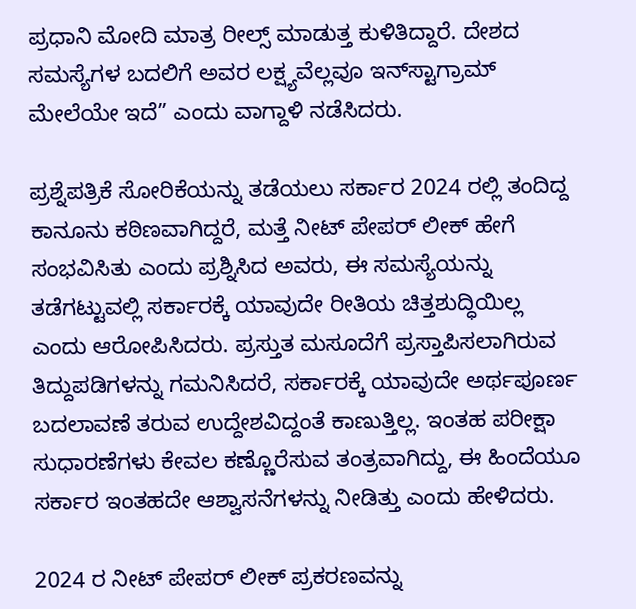ಪ್ರಧಾನಿ ಮೋದಿ ಮಾತ್ರ ರೀಲ್ಸ್ ಮಾಡುತ್ತ ಕುಳಿತಿದ್ದಾರೆ. ದೇಶದ ಸಮಸ್ಯೆಗಳ ಬದಲಿಗೆ ಅವರ ಲಕ್ಷ್ಯವೆಲ್ಲವೂ ಇನ್‌ಸ್ಟಾಗ್ರಾಮ್ ಮೇಲೆಯೇ ಇದೆ” ಎಂದು ವಾಗ್ದಾಳಿ ನಡೆಸಿದರು.

ಪ್ರಶ್ನೆಪತ್ರಿಕೆ ಸೋರಿಕೆಯನ್ನು ತಡೆಯಲು ಸರ್ಕಾರ 2024 ರಲ್ಲಿ ತಂದಿದ್ದ ಕಾನೂನು ಕಠಿಣವಾಗಿದ್ದರೆ, ಮತ್ತೆ ನೀಟ್ ಪೇಪರ್ ಲೀಕ್ ಹೇಗೆ ಸಂಭವಿಸಿತು ಎಂದು ಪ್ರಶ್ನಿಸಿದ ಅವರು, ಈ ಸಮಸ್ಯೆಯನ್ನು ತಡೆಗಟ್ಟುವಲ್ಲಿ ಸರ್ಕಾರಕ್ಕೆ ಯಾವುದೇ ರೀತಿಯ ಚಿತ್ತಶುದ್ಧಿಯಿಲ್ಲ ಎಂದು ಆರೋಪಿಸಿದರು. ಪ್ರಸ್ತುತ ಮಸೂದೆಗೆ ಪ್ರಸ್ತಾಪಿಸಲಾಗಿರುವ ತಿದ್ದುಪಡಿಗಳನ್ನು ಗಮನಿಸಿದರೆ, ಸರ್ಕಾರಕ್ಕೆ ಯಾವುದೇ ಅರ್ಥಪೂರ್ಣ ಬದಲಾವಣೆ ತರುವ ಉದ್ದೇಶವಿದ್ದಂತೆ ಕಾಣುತ್ತಿಲ್ಲ. ಇಂತಹ ಪರೀಕ್ಷಾ ಸುಧಾರಣೆಗಳು ಕೇವಲ ಕಣ್ಣೊರೆಸುವ ತಂತ್ರವಾಗಿದ್ದು, ಈ ಹಿಂದೆಯೂ ಸರ್ಕಾರ ಇಂತಹದೇ ಆಶ್ವಾಸನೆಗಳನ್ನು ನೀಡಿತ್ತು ಎಂದು ಹೇಳಿದರು.

2024 ರ ನೀಟ್ ಪೇಪರ್ ಲೀಕ್ ಪ್ರಕರಣವನ್ನು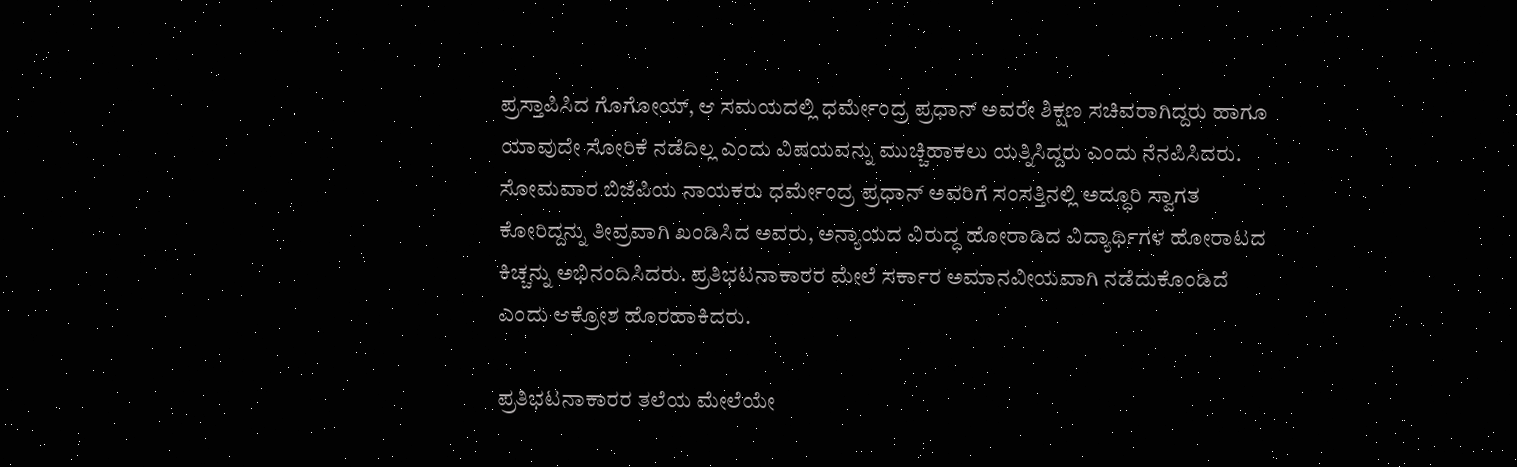ಪ್ರಸ್ತಾಪಿಸಿದ ಗೊಗೋಯ್, ಆ ಸಮಯದಲ್ಲಿ ಧರ್ಮೇಂದ್ರ ಪ್ರಧಾನ್ ಅವರೇ ಶಿಕ್ಷಣ ಸಚಿವರಾಗಿದ್ದರು ಹಾಗೂ ಯಾವುದೇ ಸೋರಿಕೆ ನಡೆದಿಲ್ಲ ಎಂದು ವಿಷಯವನ್ನು ಮುಚ್ಚಿಹಾಕಲು ಯತ್ನಿಸಿದ್ದರು ಎಂದು ನೆನಪಿಸಿದರು. ಸೋಮವಾರ ಬಿಜೆಪಿಯ ನಾಯಕರು ಧರ್ಮೇಂದ್ರ ಪ್ರಧಾನ್ ಅವರಿಗೆ ಸಂಸತ್ತಿನಲ್ಲಿ ಅದ್ಧೂರಿ ಸ್ವಾಗತ ಕೋರಿದ್ದನ್ನು ತೀವ್ರವಾಗಿ ಖಂಡಿಸಿದ ಅವರು, ಅನ್ಯಾಯದ ವಿರುದ್ಧ ಹೋರಾಡಿದ ವಿದ್ಯಾರ್ಥಿಗಳ ಹೋರಾಟದ ಕಿಚ್ಚನ್ನು ಅಭಿನಂದಿಸಿದರು. ಪ್ರತಿಭಟನಾಕಾರರ ಮೇಲೆ ಸರ್ಕಾರ ಅಮಾನವೀಯವಾಗಿ ನಡೆದುಕೊಂಡಿದೆ ಎಂದು ಆಕ್ರೋಶ ಹೊರಹಾಕಿದರು.

ಪ್ರತಿಭಟನಾಕಾರರ ತಲೆಯ ಮೇಲೆಯೇ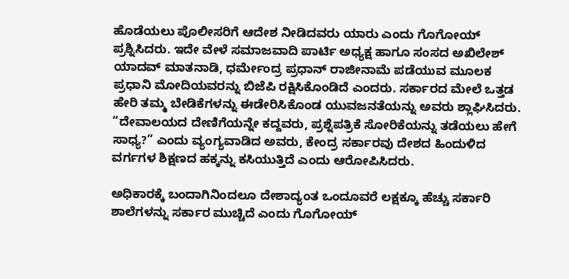ಹೊಡೆಯಲು ಪೊಲೀಸರಿಗೆ ಆದೇಶ ನೀಡಿದವರು ಯಾರು ಎಂದು ಗೊಗೋಯ್ ಪ್ರಶ್ನಿಸಿದರು. ಇದೇ ವೇಳೆ ಸಮಾಜವಾದಿ ಪಾರ್ಟಿ ಅಧ್ಯಕ್ಷ ಹಾಗೂ ಸಂಸದ ಅಖಿಲೇಶ್ ಯಾದವ್ ಮಾತನಾಡಿ, ಧರ್ಮೇಂದ್ರ ಪ್ರಧಾನ್ ರಾಜೀನಾಮೆ ಪಡೆಯುವ ಮೂಲಕ ಪ್ರಧಾನಿ ಮೋದಿಯವರನ್ನು ಬಿಜೆಪಿ ರಕ್ಷಿಸಿಕೊಂಡಿದೆ ಎಂದರು. ಸರ್ಕಾರದ ಮೇಲೆ ಒತ್ತಡ ಹೇರಿ ತಮ್ಮ ಬೇಡಿಕೆಗಳನ್ನು ಈಡೇರಿಸಿಕೊಂಡ ಯುವಜನತೆಯನ್ನು ಅವರು ಶ್ಲಾಘಿಸಿದರು. “ದೇವಾಲಯದ ದೇಣಿಗೆಯನ್ನೇ ಕದ್ದವರು, ಪ್ರಶ್ನೆಪತ್ರಿಕೆ ಸೋರಿಕೆಯನ್ನು ತಡೆಯಲು ಹೇಗೆ ಸಾಧ್ಯ?” ಎಂದು ವ್ಯಂಗ್ಯವಾಡಿದ ಅವರು, ಕೇಂದ್ರ ಸರ್ಕಾರವು ದೇಶದ ಹಿಂದುಳಿದ ವರ್ಗಗಳ ಶಿಕ್ಷಣದ ಹಕ್ಕನ್ನು ಕಸಿಯುತ್ತಿದೆ ಎಂದು ಆರೋಪಿಸಿದರು.

ಅಧಿಕಾರಕ್ಕೆ ಬಂದಾಗಿನಿಂದಲೂ ದೇಶಾದ್ಯಂತ ಒಂದೂವರೆ ಲಕ್ಷಕ್ಕೂ ಹೆಚ್ಚು ಸರ್ಕಾರಿ ಶಾಲೆಗಳನ್ನು ಸರ್ಕಾರ ಮುಚ್ಚಿದೆ ಎಂದು ಗೊಗೋಯ್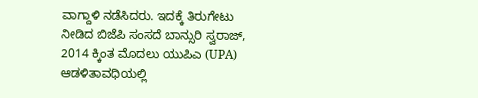ವಾಗ್ದಾಳಿ ನಡೆಸಿದರು. ಇದಕ್ಕೆ ತಿರುಗೇಟು ನೀಡಿದ ಬಿಜೆಪಿ ಸಂಸದೆ ಬಾನ್ಸುರಿ ಸ್ವರಾಜ್, 2014 ಕ್ಕಿಂತ ಮೊದಲು ಯುಪಿಎ (UPA) ಆಡಳಿತಾವಧಿಯಲ್ಲಿ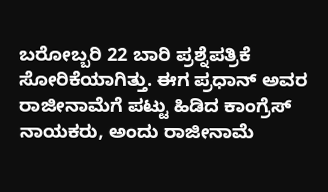ಬರೋಬ್ಬರಿ 22 ಬಾರಿ ಪ್ರಶ್ನೆಪತ್ರಿಕೆ ಸೋರಿಕೆಯಾಗಿತ್ತು. ಈಗ ಪ್ರಧಾನ್ ಅವರ ರಾಜೀನಾಮೆಗೆ ಪಟ್ಟು ಹಿಡಿದ ಕಾಂಗ್ರೆಸ್ ನಾಯಕರು, ಅಂದು ರಾಜೀನಾಮೆ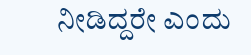ನೀಡಿದ್ದರೇ ಎಂದು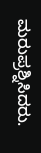ಮರುಪ್ರಶ್ನಿಸಿದರು.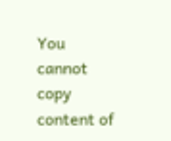You cannot copy content of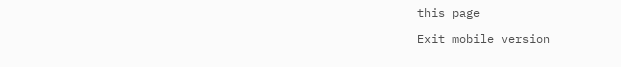this page

Exit mobile version